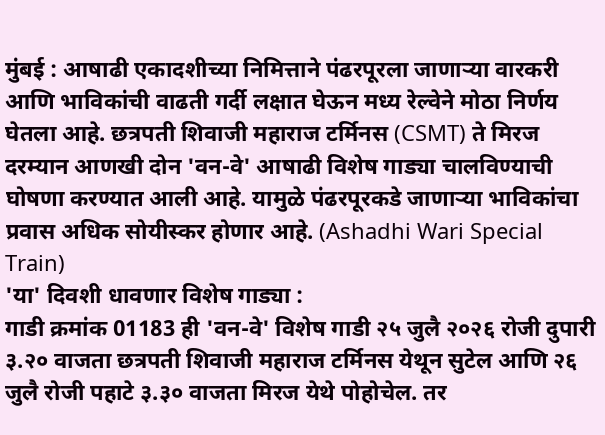मुंबई : आषाढी एकादशीच्या निमित्ताने पंढरपूरला जाणाऱ्या वारकरी आणि भाविकांची वाढती गर्दी लक्षात घेऊन मध्य रेल्वेने मोठा निर्णय घेतला आहे. छत्रपती शिवाजी महाराज टर्मिनस (CSMT) ते मिरज दरम्यान आणखी दोन 'वन-वे' आषाढी विशेष गाड्या चालविण्याची घोषणा करण्यात आली आहे. यामुळे पंढरपूरकडे जाणाऱ्या भाविकांचा प्रवास अधिक सोयीस्कर होणार आहे. (Ashadhi Wari Special Train)
'या' दिवशी धावणार विशेष गाड्या :
गाडी क्रमांक 01183 ही 'वन-वे' विशेष गाडी २५ जुलै २०२६ रोजी दुपारी ३.२० वाजता छत्रपती शिवाजी महाराज टर्मिनस येथून सुटेल आणि २६ जुलै रोजी पहाटे ३.३० वाजता मिरज येथे पोहोचेल. तर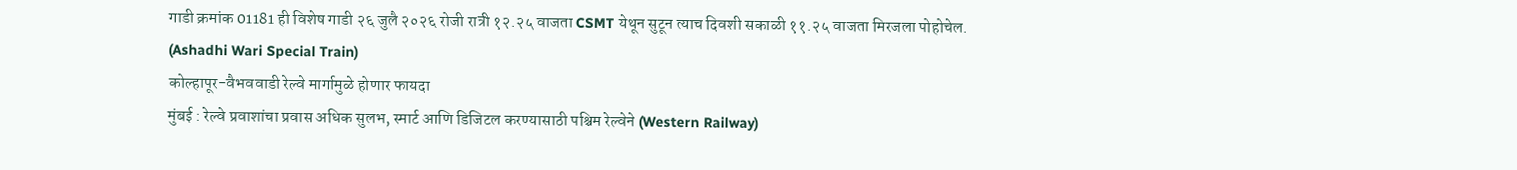गाडी क्रमांक 01181 ही विशेष गाडी २६ जुलै २०२६ रोजी रात्री १२.२५ वाजता CSMT येथून सुटून त्याच दिवशी सकाळी ११.२५ वाजता मिरजला पोहोचेल. (Ashadhi Wari Special Train)
कोल्हापूर-वैभववाडी रेल्वे मार्गामुळे होणार फायदा
मुंबई : रेल्वे प्रवाशांचा प्रवास अधिक सुलभ, स्मार्ट आणि डिजिटल करण्यासाठी पश्चिम रेल्वेने (Western Railway)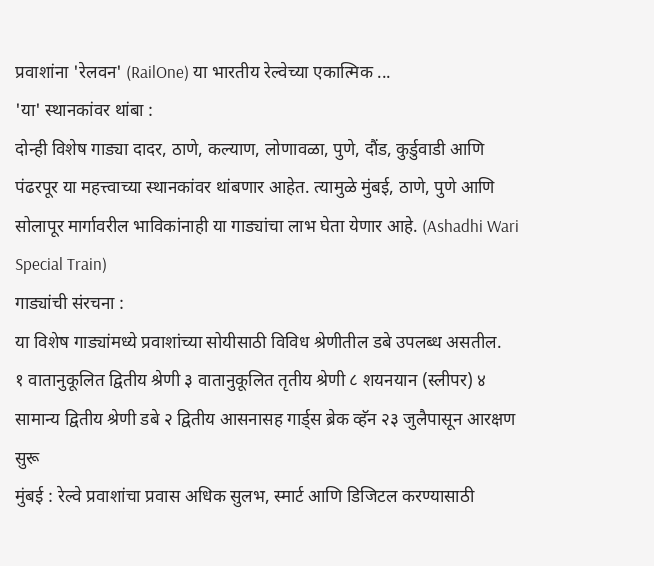प्रवाशांना 'रेलवन' (RailOne) या भारतीय रेल्वेच्या एकात्मिक ...
'या' स्थानकांवर थांबा :
दोन्ही विशेष गाड्या दादर, ठाणे, कल्याण, लोणावळा, पुणे, दौंड, कुर्डुवाडी आणि पंढरपूर या महत्त्वाच्या स्थानकांवर थांबणार आहेत. त्यामुळे मुंबई, ठाणे, पुणे आणि सोलापूर मार्गावरील भाविकांनाही या गाड्यांचा लाभ घेता येणार आहे. (Ashadhi Wari Special Train)
गाड्यांची संरचना :
या विशेष गाड्यांमध्ये प्रवाशांच्या सोयीसाठी विविध श्रेणीतील डबे उपलब्ध असतील.
१ वातानुकूलित द्वितीय श्रेणी ३ वातानुकूलित तृतीय श्रेणी ८ शयनयान (स्लीपर) ४ सामान्य द्वितीय श्रेणी डबे २ द्वितीय आसनासह गार्ड्स ब्रेक व्हॅन २३ जुलैपासून आरक्षण सुरू
मुंबई : रेल्वे प्रवाशांचा प्रवास अधिक सुलभ, स्मार्ट आणि डिजिटल करण्यासाठी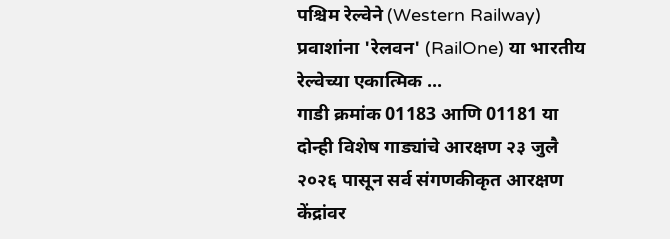पश्चिम रेल्वेने (Western Railway) प्रवाशांना 'रेलवन' (RailOne) या भारतीय रेल्वेच्या एकात्मिक ...
गाडी क्रमांक 01183 आणि 01181 या दोन्ही विशेष गाड्यांचे आरक्षण २३ जुलै २०२६ पासून सर्व संगणकीकृत आरक्षण केंद्रांवर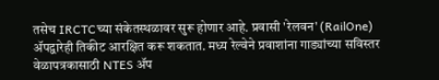तसेच IRCTCच्या संकेतस्थळावर सुरू होणार आहे. प्रवासी 'रेलवन' (RailOne) ॲपद्वारेही तिकीट आरक्षित करू शकतात. मध्य रेल्वेने प्रवाशांना गाड्यांच्या सविस्तर वेळापत्रकासाठी NTES ॲप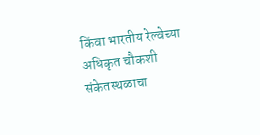किंवा भारतीय रेल्वेच्या अधिकृत चौकशी संकेतस्थळाचा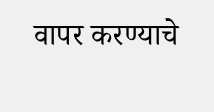वापर करण्याचे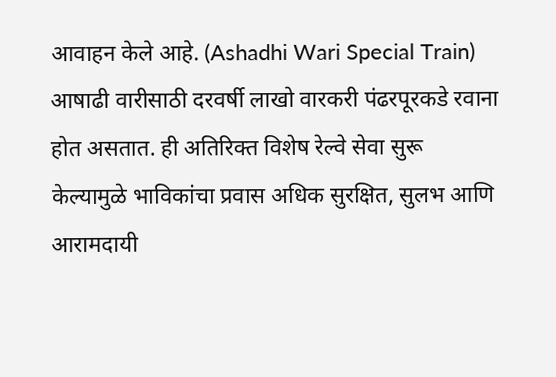आवाहन केले आहे. (Ashadhi Wari Special Train)
आषाढी वारीसाठी दरवर्षी लाखो वारकरी पंढरपूरकडे रवाना होत असतात. ही अतिरिक्त विशेष रेल्वे सेवा सुरू केल्यामुळे भाविकांचा प्रवास अधिक सुरक्षित, सुलभ आणि आरामदायी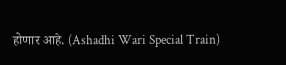होणार आहे. (Ashadhi Wari Special Train)